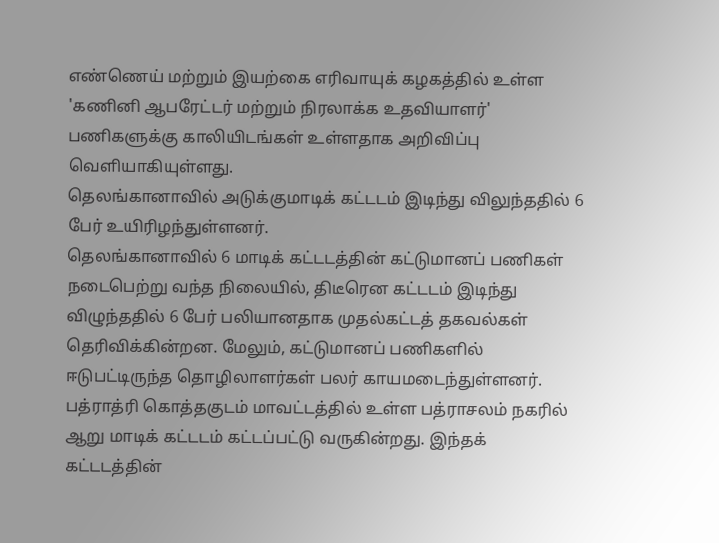எண்ணெய் மற்றும் இயற்கை எரிவாயுக் கழகத்தில் உள்ள 'கணினி ஆபரேட்டர் மற்றும் நிரலாக்க உதவியாளர்' பணிகளுக்கு காலியிடங்கள் உள்ளதாக அறிவிப்பு வெளியாகியுள்ளது.
தெலங்கானாவில் அடுக்குமாடிக் கட்டடம் இடிந்து விலுந்ததில் 6 பேர் உயிரிழந்துள்ளனர்.
தெலங்கானாவில் 6 மாடிக் கட்டடத்தின் கட்டுமானப் பணிகள் நடைபெற்று வந்த நிலையில், திடீரென கட்டடம் இடிந்து விழுந்ததில் 6 பேர் பலியானதாக முதல்கட்டத் தகவல்கள் தெரிவிக்கின்றன. மேலும், கட்டுமானப் பணிகளில் ஈடுபட்டிருந்த தொழிலாளர்கள் பலர் காயமடைந்துள்ளனர். பத்ராத்ரி கொத்தகுடம் மாவட்டத்தில் உள்ள பத்ராசலம் நகரில் ஆறு மாடிக் கட்டடம் கட்டப்பட்டு வருகின்றது. இந்தக் கட்டடத்தின்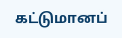கட்டுமானப்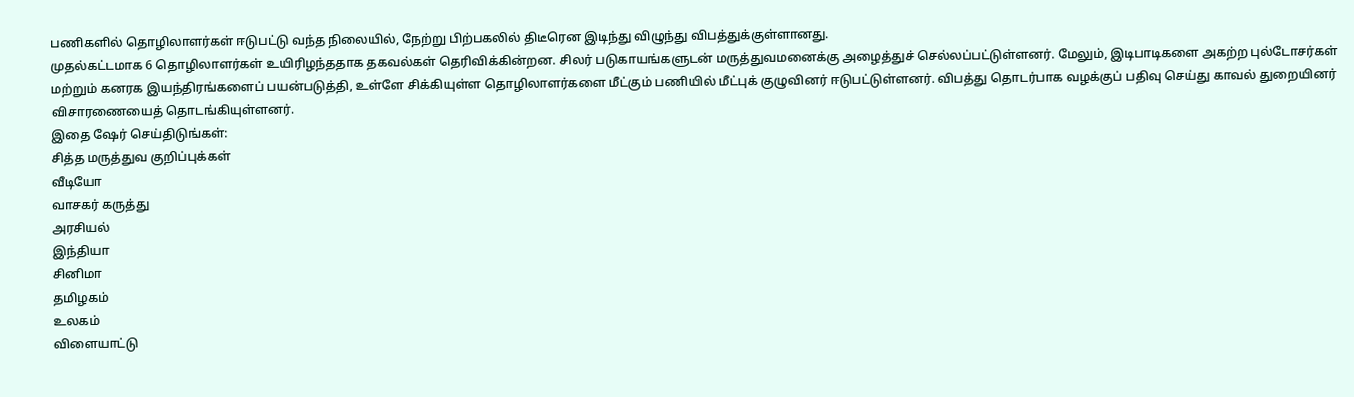பணிகளில் தொழிலாளர்கள் ஈடுபட்டு வந்த நிலையில், நேற்று பிற்பகலில் திடீரென இடிந்து விழுந்து விபத்துக்குள்ளானது.
முதல்கட்டமாக 6 தொழிலாளர்கள் உயிரிழந்ததாக தகவல்கள் தெரிவிக்கின்றன. சிலர் படுகாயங்களுடன் மருத்துவமனைக்கு அழைத்துச் செல்லப்பட்டுள்ளனர். மேலும், இடிபாடிகளை அகற்ற புல்டோசர்கள் மற்றும் கனரக இயந்திரங்களைப் பயன்படுத்தி, உள்ளே சிக்கியுள்ள தொழிலாளர்களை மீட்கும் பணியில் மீட்புக் குழுவினர் ஈடுபட்டுள்ளனர். விபத்து தொடர்பாக வழக்குப் பதிவு செய்து காவல் துறையினர் விசாரணையைத் தொடங்கியுள்ளனர்.
இதை ஷேர் செய்திடுங்கள்:
சித்த மருத்துவ குறிப்புக்கள்
வீடியோ
வாசகர் கருத்து
அரசியல்
இந்தியா
சினிமா
தமிழகம்
உலகம்
விளையாட்டு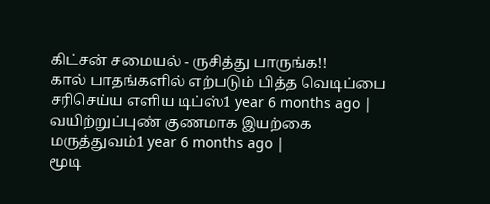கிட்சன் சமையல் - ருசித்து பாருங்க!!
கால் பாதங்களில் எற்படும் பித்த வெடிப்பை சரிசெய்ய எளிய டிப்ஸ்1 year 6 months ago |
வயிற்றுப்புண் குணமாக இயற்கை மருத்துவம்1 year 6 months ago |
மூடி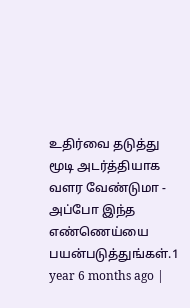உதிர்வை தடுத்து மூடி அடர்த்தியாக வளர வேண்டுமா - அப்போ இந்த எண்ணெய்யை பயன்படுத்துங்கள்.1 year 6 months ago |